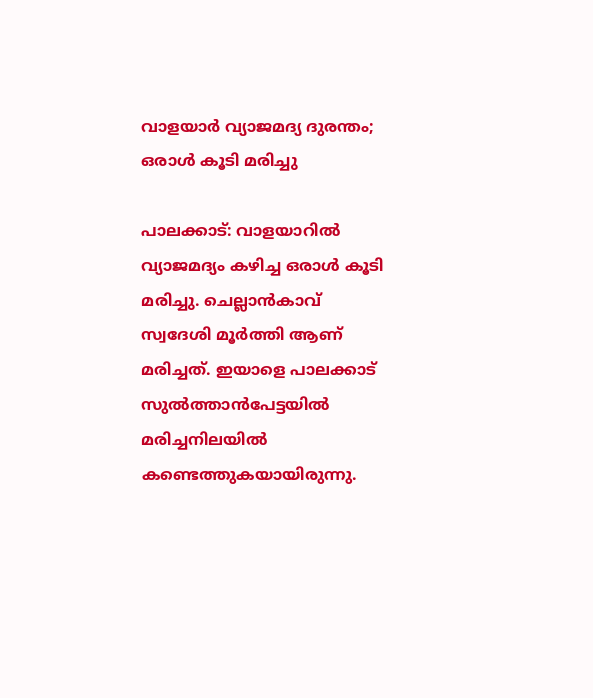വാളയാര്‍ വ്യാജമദ്യ ദുരന്തം; ഒരാള്‍ കൂടി മരിച്ചു

പാലക്കാട്: വാളയാറില്‍ വ്യാജമദ്യം കഴിച്ച ഒരാള്‍ കൂടി മരിച്ചു. ചെല്ലാന്‍കാവ് സ്വദേശി മൂര്‍ത്തി ആണ് മരിച്ചത്. ഇയാളെ പാലക്കാട് സുല്‍ത്താന്‍പേട്ടയില്‍ മരിച്ചനിലയില്‍ കണ്ടെത്തുകയായിരുന്നു.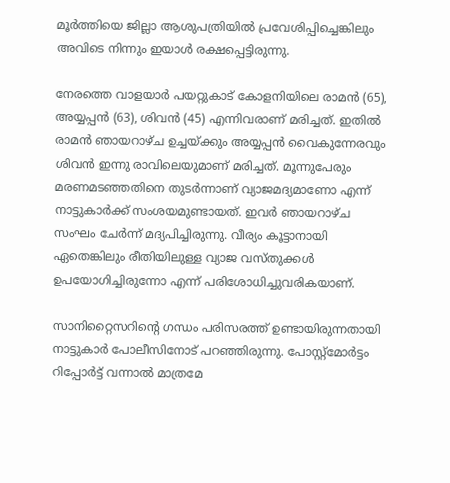മൂര്‍ത്തിയെ ജില്ലാ ആശുപത്രിയില്‍ പ്രവേശിപ്പിച്ചെങ്കിലും അവിടെ നിന്നും ഇയാള്‍ രക്ഷപ്പെട്ടിരുന്നു.

നേരത്തെ വാളയാര്‍ പയറ്റുകാട് കോളനിയിലെ രാമന്‍ (65), അയ്യപ്പന്‍ (63), ശിവന്‍ (45) എന്നിവരാണ് മരിച്ചത്. ഇതില്‍ രാമന്‍ ഞായറാഴ്ച ഉച്ചയ്ക്കും അയ്യപ്പന്‍ വൈകുന്നേരവും ശിവന്‍ ഇന്നു രാവിലെയുമാണ് മരിച്ചത്. മൂന്നുപേരും മരണമടഞ്ഞതിനെ തുടര്‍ന്നാണ് വ്യാജമദ്യമാണോ എന്ന് നാട്ടുകാര്‍ക്ക് സംശയമുണ്ടായത്. ഇവര്‍ ഞായറാഴ്ച സംഘം ചേര്‍ന്ന് മദ്യപിച്ചിരുന്നു. വീര്യം കൂട്ടാനായി ഏതെങ്കിലും രീതിയിലുള്ള വ്യാജ വസ്തുക്കള്‍ ഉപയോഗിച്ചിരുന്നോ എന്ന് പരിശോധിച്ചുവരികയാണ്.

സാനിറ്റൈസറിന്റെ ഗന്ധം പരിസരത്ത് ഉണ്ടായിരുന്നതായി നാട്ടുകാര്‍ പോലീസിനോട് പറഞ്ഞിരുന്നു. പോസ്റ്റ്‌മോര്‍ട്ടം റിപ്പോര്‍ട്ട് വന്നാല്‍ മാത്രമേ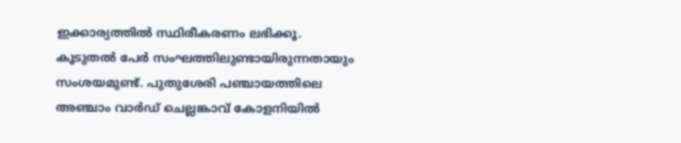ഇക്കാര്യത്തില്‍ സ്ഥിരീകരണം ലഭിക്കൂ. കൂടുതല്‍ പേര്‍ സംഘത്തിലുണ്ടായിരുന്നതായും സംശയമുണ്ട്. പുതുശേരി പഞ്ചായത്തിലെ അഞ്ചാം വാര്‍ഡ് ചെല്ലങ്കാവ് കോളനിയില്‍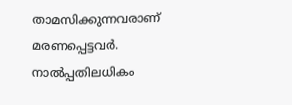താമസിക്കുന്നവരാണ് മരണപ്പെട്ടവര്‍. നാല്‍പ്പതിലധികം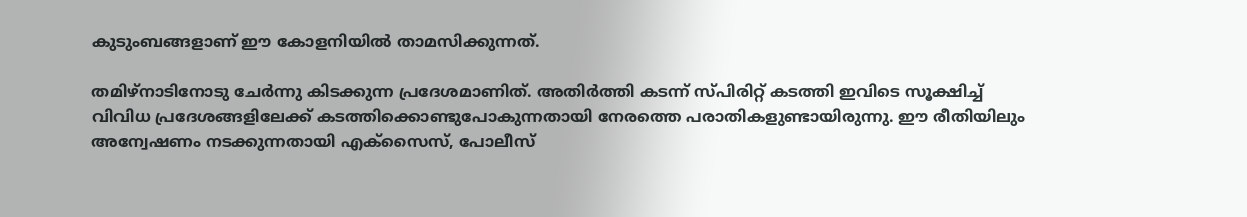കുടുംബങ്ങളാണ് ഈ കോളനിയില്‍ താമസിക്കുന്നത്.

തമിഴ്‌നാടിനോടു ചേര്‍ന്നു കിടക്കുന്ന പ്രദേശമാണിത്. അതിര്‍ത്തി കടന്ന് സ്പിരിറ്റ് കടത്തി ഇവിടെ സൂക്ഷിച്ച് വിവിധ പ്രദേശങ്ങളിലേക്ക് കടത്തിക്കൊണ്ടുപോകുന്നതായി നേരത്തെ പരാതികളുണ്ടായിരുന്നു. ഈ രീതിയിലും അന്വേഷണം നടക്കുന്നതായി എക്‌സൈസ്, പോലീസ്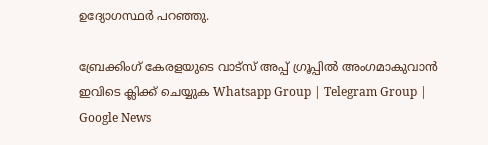ഉദ്യോഗസ്ഥര്‍ പറഞ്ഞു.

ബ്രേക്കിംഗ് കേരളയുടെ വാട്സ് അപ്പ് ഗ്രൂപ്പിൽ അംഗമാകുവാൻ ഇവിടെ ക്ലിക്ക് ചെയ്യുക Whatsapp Group | Telegram Group | Google News